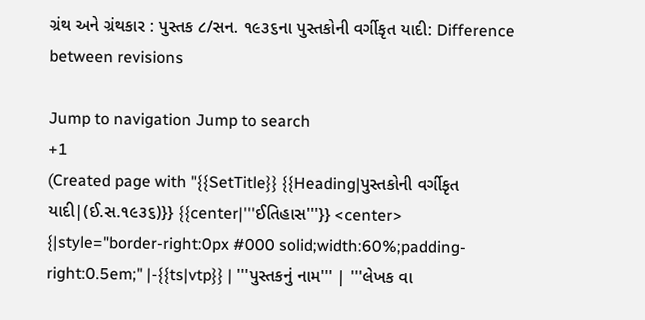ગ્રંથ અને ગ્રંથકાર : પુસ્તક ૮/સન. ૧૯૩૬ના પુસ્તકોની વર્ગીકૃત યાદી: Difference between revisions

Jump to navigation Jump to search
+1
(Created page with "{{SetTitle}} {{Heading|પુસ્તકોની વર્ગીકૃત યાદી|(ઈ.સ.૧૯૩૬)}} {{center|'''ઈતિહાસ'''}} <center> {|style="border-right:0px #000 solid;width:60%;padding-right:0.5em;" |-{{ts|vtp}} | '''પુસ્તકનું નામ''' | '''લેખક વા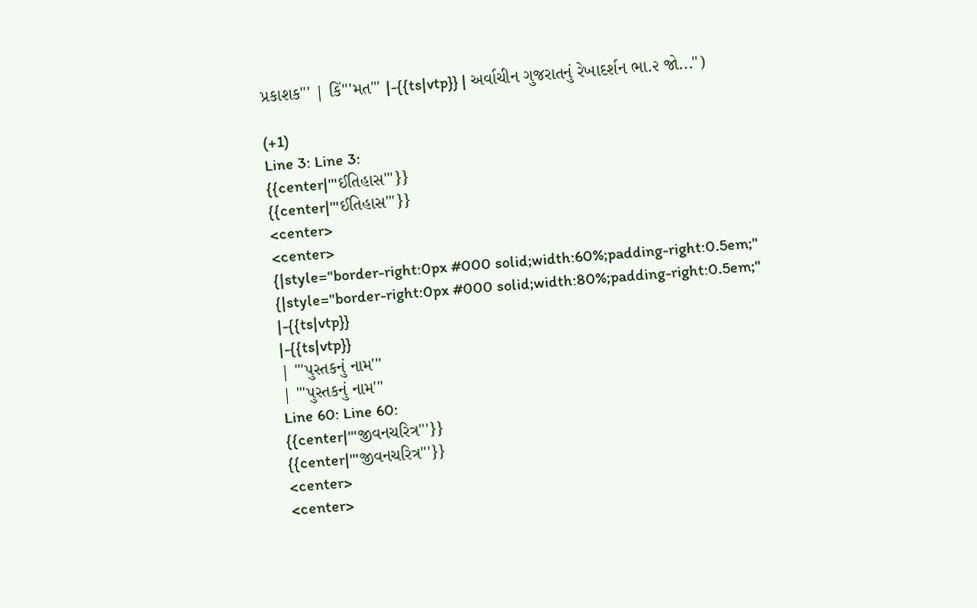પ્રકાશક''' | કિં'''મત''' |-{{ts|vtp}} | અર્વાચીન ગુજરાતનું રેખાદર્શન ભા.૨ જો...")

(+1)
Line 3: Line 3:
{{center|'''ઈતિહાસ'''}}
{{center|'''ઈતિહાસ'''}}
<center>
<center>
{|style="border-right:0px #000 solid;width:60%;padding-right:0.5em;"
{|style="border-right:0px #000 solid;width:80%;padding-right:0.5em;"
|-{{ts|vtp}}
|-{{ts|vtp}}
| '''પુસ્તકનું નામ'''
| '''પુસ્તકનું નામ'''
Line 60: Line 60:
{{center|'''જીવનચરિત્ર'''}}
{{center|'''જીવનચરિત્ર'''}}
<center>
<center>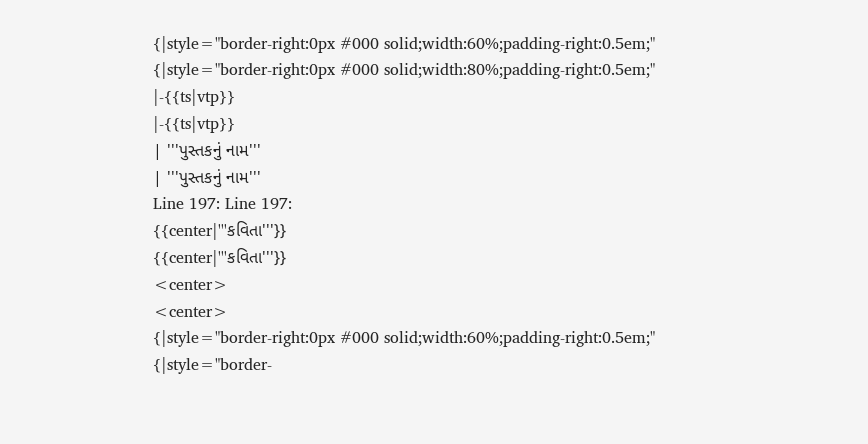{|style="border-right:0px #000 solid;width:60%;padding-right:0.5em;"
{|style="border-right:0px #000 solid;width:80%;padding-right:0.5em;"
|-{{ts|vtp}}
|-{{ts|vtp}}
| '''પુસ્તકનું નામ'''
| '''પુસ્તકનું નામ'''
Line 197: Line 197:
{{center|'''કવિતા'''}}
{{center|'''કવિતા'''}}
<center>
<center>
{|style="border-right:0px #000 solid;width:60%;padding-right:0.5em;"
{|style="border-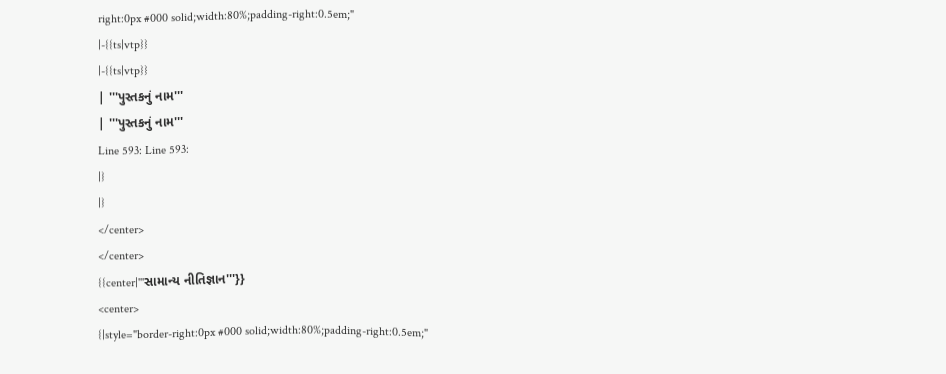right:0px #000 solid;width:80%;padding-right:0.5em;"
|-{{ts|vtp}}
|-{{ts|vtp}}
| '''પુસ્તકનું નામ'''
| '''પુસ્તકનું નામ'''
Line 593: Line 593:
|}
|}
</center>
</center>
{{center|'''સામાન્ય નીતિજ્ઞાન'''}}
<center>
{|style="border-right:0px #000 solid;width:80%;padding-right:0.5em;"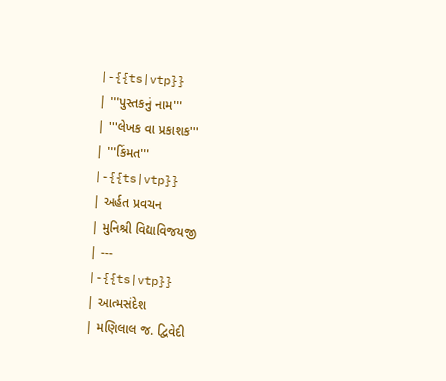|-{{ts|vtp}}
| '''પુસ્તકનું નામ'''
| '''લેખક વા પ્રકાશક'''
| '''કિંમત'''
|-{{ts|vtp}}
| અર્હત પ્રવચન
| મુનિશ્રી વિદ્યાવિજયજી
| ---
|-{{ts|vtp}}
| આત્મસંદેશ
| મણિલાલ જ. દ્વિવેદી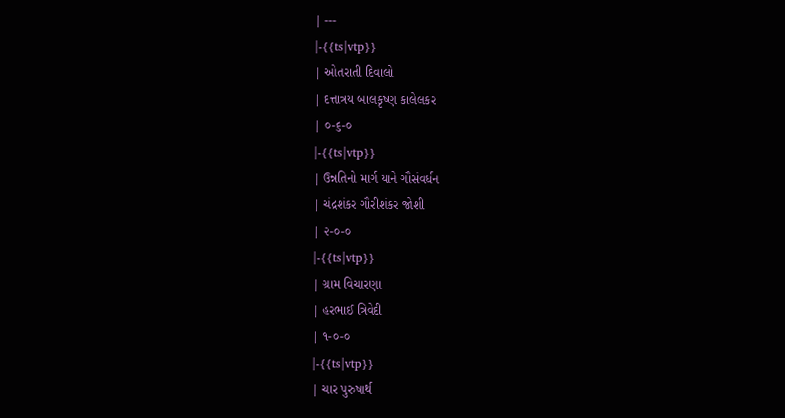| ---
|-{{ts|vtp}}
| ઓતરાતી દિવાલો
| દત્તાત્રય બાલકૃષ્ણ કાલેલકર
| ૦-૬-૦
|-{{ts|vtp}}
| ઉન્નતિનો માર્ગ યાને ગૌસંવર્ધન
| ચંદ્રશંકર ગૌરીશંકર જોશી
| ૨-૦-૦
|-{{ts|vtp}}
| ગ્રામ વિચારણા
| હરભાઈ ત્રિવેદી
| ૧-૦-૦
|-{{ts|vtp}}
| ચાર પુરુષાર્થ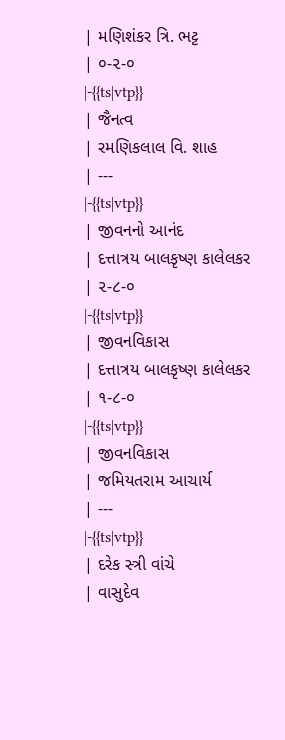| મણિશંકર ત્રિ. ભટ્ટ
| ૦-૨-૦
|-{{ts|vtp}}
| જૈનત્વ
| રમણિકલાલ વિ. શાહ
| ---
|-{{ts|vtp}}
| જીવનનો આનંદ
| દત્તાત્રય બાલકૃષ્ણ કાલેલકર
| ૨-૮-૦
|-{{ts|vtp}}
| જીવનવિકાસ
| દત્તાત્રય બાલકૃષ્ણ કાલેલકર
| ૧-૮-૦
|-{{ts|vtp}}
| જીવનવિકાસ
| જમિયતરામ આચાર્ય
| ---
|-{{ts|vtp}}
| દરેક સ્ત્રી વાંચે
| વાસુદેવ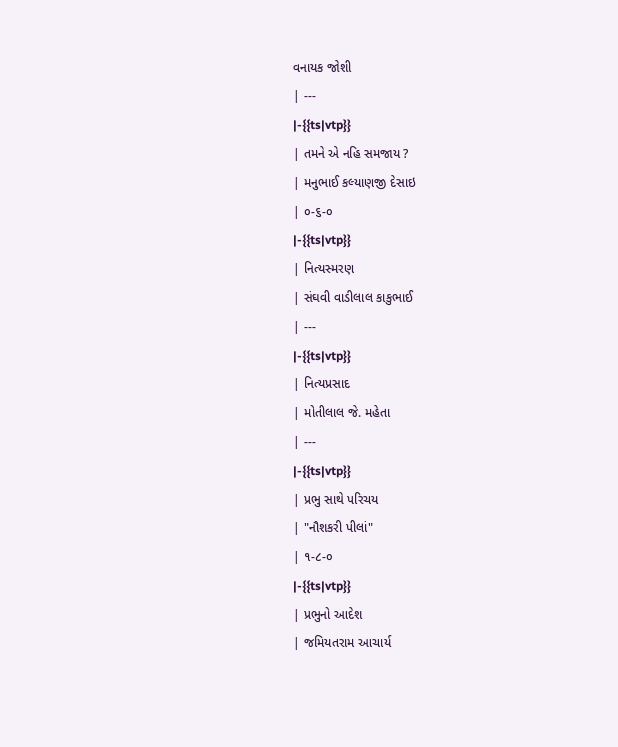વનાયક જોશી
| ---
|-{{ts|vtp}}
| તમને એ નહિ સમજાય ?
| મનુભાઈ કલ્યાણજી દેસાઇ
| ૦-૬-૦
|-{{ts|vtp}}
| નિત્યસ્મરણ
| સંઘવી વાડીલાલ કાકુભાઈ
| ---
|-{{ts|vtp}}
| નિત્યપ્રસાદ
| મોતીલાલ જે. મહેતા
| ---
|-{{ts|vtp}}
| પ્રભુ સાથે પરિચય
| "નૌશકરી પીલાં"
| ૧-૮-૦
|-{{ts|vtp}}
| પ્રભુનો આદેશ
| જમિયતરામ આચાર્ય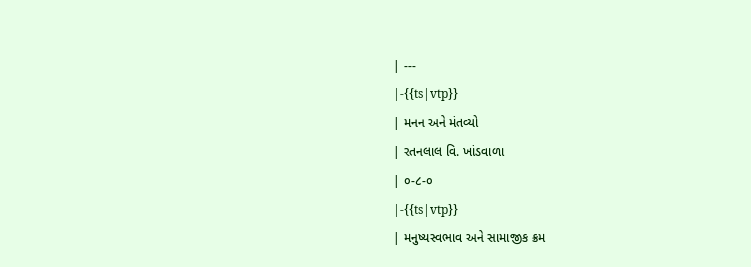| ---
|-{{ts|vtp}}
| મનન અને મંતવ્યો
| રતનલાલ વિ. ખાંડવાળા
| ૦-૮-૦
|-{{ts|vtp}}
| મનુષ્યસ્વભાવ અને સામાજીક ક્રમ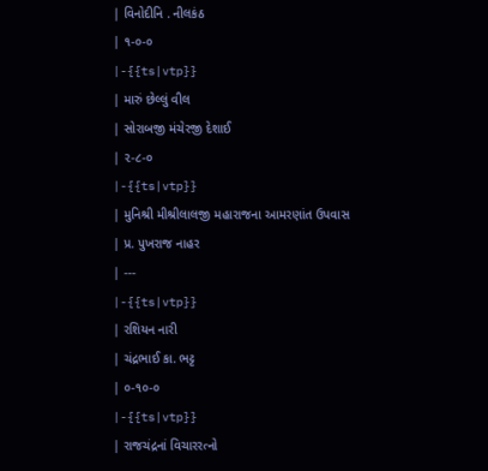| વિનોદીનિ . નીલકંઠ
| ૧-૦-૦
|-{{ts|vtp}}
| મારું છેલ્લું વીલ
| સોરાબજી મંચેરજી દેશાઈ
| ૨-૮-૦
|-{{ts|vtp}}
| મુનિશ્રી મીશ્રીલાલજી મહારાજના આમરણાંત ઉપવાસ
| પ્ર. પુખરાજ નાહર
| ---
|-{{ts|vtp}}
| રશિયન નારી
| ચંદ્રભાઈ કા. ભટ્ટ
| ૦-૧૦-૦
|-{{ts|vtp}}
| રાજચંદ્રનાં વિચારરત્નો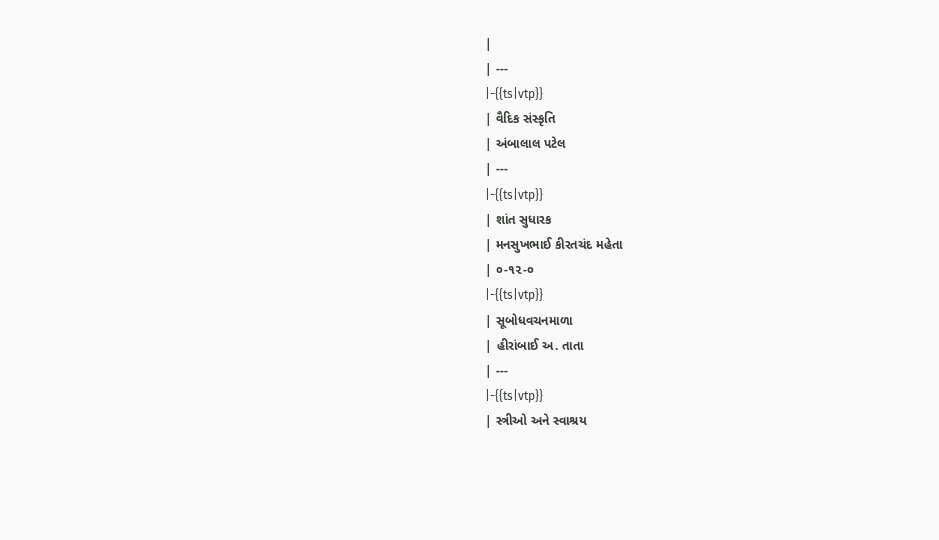|
| ---
|-{{ts|vtp}}
| વૈદિક સંસ્કૃતિ
| અંબાલાલ પટેલ
| ---
|-{{ts|vtp}}
| શાંત સુધારક
| મનસુખભાઈ કીરતચંદ મહેતા
| ૦-૧૨-૦
|-{{ts|vtp}}
| સૂબોધવચનમાળા
| હીરાંબાઈ અ. તાતા
| ---
|-{{ts|vtp}}
| સ્ત્રીઓ અને સ્વાશ્રય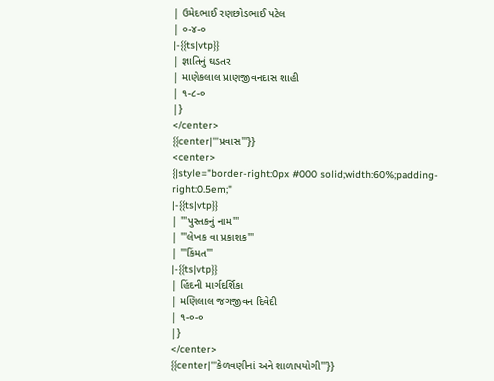| ઉમેદભાઈ રણછોડભાઈ પટેલ
| ૦-૪-૦
|-{{ts|vtp}}
| જ્ઞાતિનું ઘડતર
| માણેકલાલ પ્રાણજીવનદાસ શાહી
| ૧-૮-૦
|}
</center>
{{center|'''પ્રવાસ'''}}
<center>
{|style="border-right:0px #000 solid;width:60%;padding-right:0.5em;"
|-{{ts|vtp}}
| '''પુસ્તકનું નામ'''
| '''લેખક વા પ્રકાશક'''
| '''કિંમત'''
|-{{ts|vtp}}
| હિંદની માર્ગદર્શિકા
| મણિલાલ જગજીવન દિવેદી
| ૧-૦-૦
|}
</center>
{{center|'''કેળવણીનાં અને શાળાપયોગી'''}}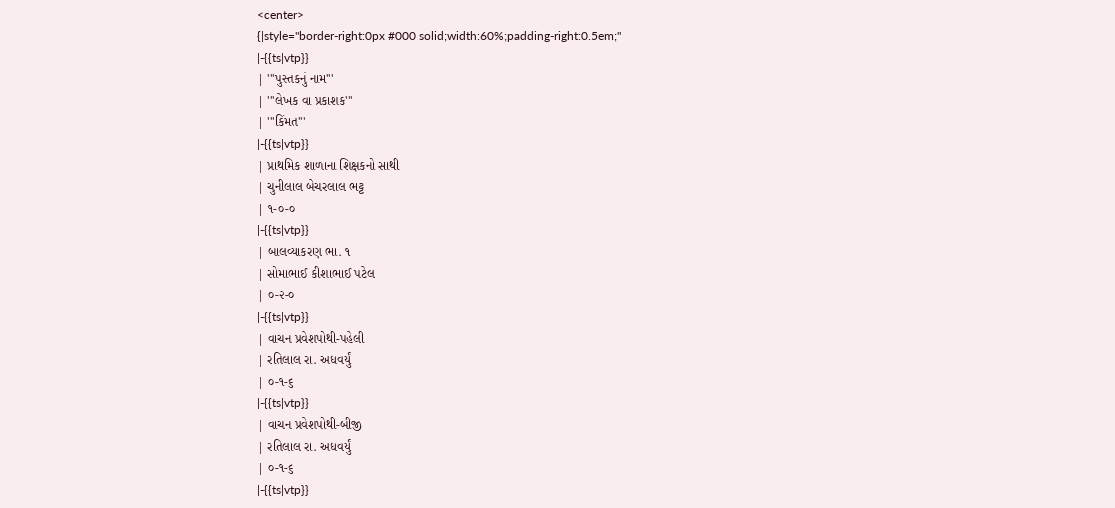<center>
{|style="border-right:0px #000 solid;width:60%;padding-right:0.5em;"
|-{{ts|vtp}}
| '''પુસ્તકનું નામ'''
| '''લેખક વા પ્રકાશક'''
| '''કિંમત'''
|-{{ts|vtp}}
| પ્રાથમિક શાળાના શિક્ષકનો સાથી
| ચુનીલાલ બેચરલાલ ભટ્ટ
| ૧-૦-૦
|-{{ts|vtp}}
| બાલવ્યાકરણ ભા. ૧
| સોમાભાઈ કીશાભાઈ પટેલ
| ૦-૨-૦
|-{{ts|vtp}}
| વાચન પ્રવેશપોથી-પહેલી
| રતિલાલ રા. અધવર્યું
| ૦-૧-૬
|-{{ts|vtp}}
| વાચન પ્રવેશપોથી-બીજી
| રતિલાલ રા. અધવર્યું
| ૦-૧-૬
|-{{ts|vtp}}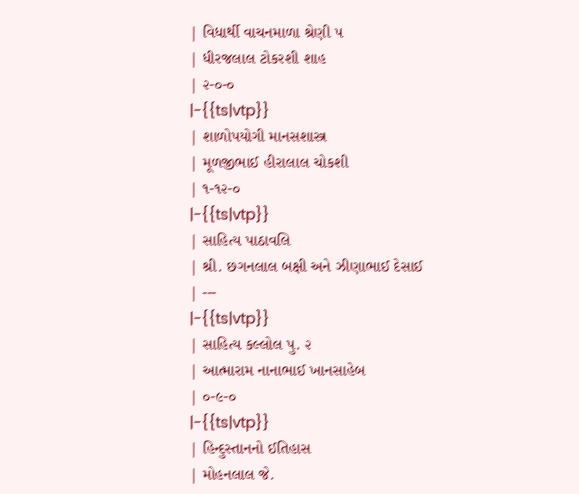| વિધાર્થી વાચનમાળા શ્રેણી ૫
| ધીરજલાલ ટોકરશી શાહ
| ૨-૦-૦
|-{{ts|vtp}}
| શાળોપયોગી માનસશાસ્ત્ર
| મૂળજીભાઈ હીરાલાલ ચોકશી
| ૧-૧૨-૦
|-{{ts|vtp}}
| સાહિત્ય પાઠાવલિ
| શ્રી. છગનલાલ બક્ષી અને ઝીણાભાઈ દેસાઈ
| ---
|-{{ts|vtp}}
| સાહિત્ય કલ્લોલ પુ. ૨
| આત્મારામ નાનાભાઈ ખાનસાહેબ
| ૦-૯-૦
|-{{ts|vtp}}
| હિન્દુસ્તાનનો ઈતિહાસ
| મોહનલાલ જે.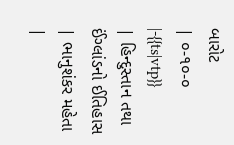બારોટ
| ૦-૧૦-૦
|-{{ts|vtp}}
| હિન્દુસ્તાન તથા ઈંગ્લાંડનો ઈતિહાસ
| ભાનુશંકર મહેતા
|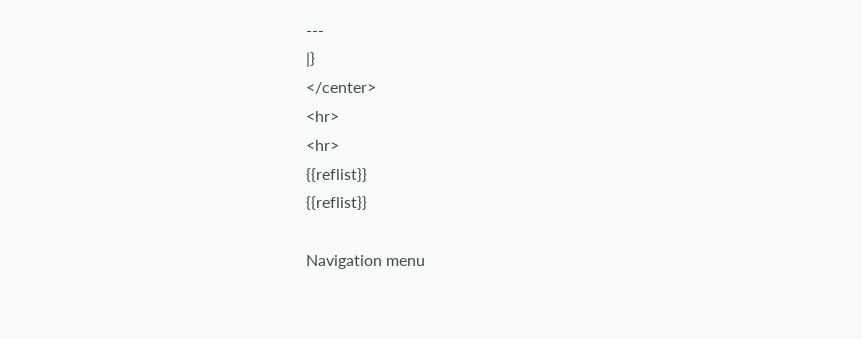---
|}
</center>
<hr>
<hr>
{{reflist}}
{{reflist}}

Navigation menu